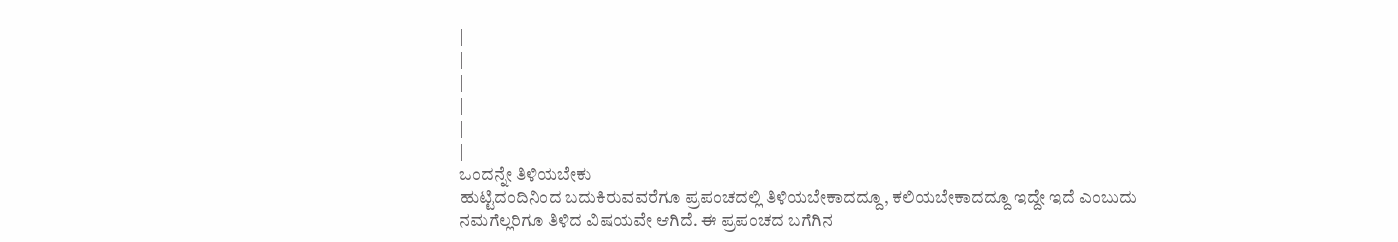|
|
|
|
|
|
ಒಂದನ್ನೇ ತಿಳಿಯಬೇಕು
ಹುಟ್ಟಿದಂದಿನಿಂದ ಬದುಕಿರುವವರೆಗೂ ಪ್ರಪಂಚದಲ್ಲಿ ತಿಳಿಯಬೇಕಾದದ್ದೂ, ಕಲಿಯಬೇಕಾದದ್ದೂ ಇದ್ದೇ ಇದೆ ಎಂಬುದು ನಮಗೆಲ್ಲರಿಗೂ ತಿಳಿದ ವಿಷಯವೇ ಆಗಿದೆ. ಈ ಪ್ರಪಂಚದ ಬಗೆಗಿನ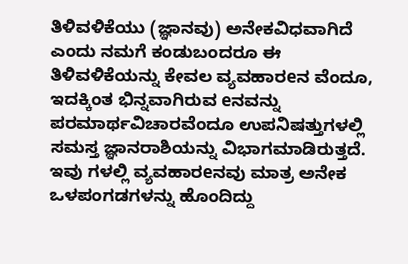ತಿಳಿವಳಿಕೆಯು (ಜ್ಞಾನವು) ಅನೇಕವಿಧವಾಗಿದೆ ಎಂದು ನಮಗೆ ಕಂಡುಬಂದರೂ ಈ ತಿಳಿವಳಿಕೆಯನ್ನು ಕೇವಲ ವ್ಯವಹಾರeನ ವೆಂದೂ, ಇದಕ್ಕಿಂತ ಭಿನ್ನವಾಗಿರುವ eನವನ್ನು ಪರಮಾರ್ಥವಿಚಾರವೆಂದೂ ಉಪನಿಷತ್ತುಗಳಲ್ಲಿ ಸಮಸ್ತ ಜ್ಞಾನರಾಶಿಯನ್ನು ವಿಭಾಗಮಾಡಿರುತ್ತದೆ. ಇವು ಗಳಲ್ಲಿ ವ್ಯವಹಾರeನವು ಮಾತ್ರ ಅನೇಕ ಒಳಪಂಗಡಗಳನ್ನು ಹೊಂದಿದ್ದು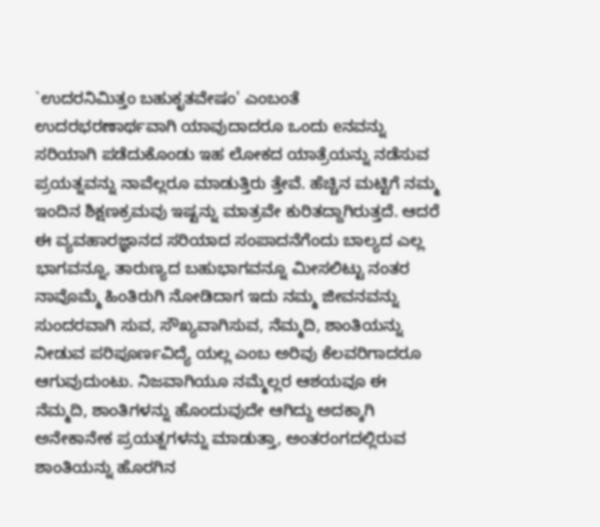`ಉದರನಿಮಿತ್ತಂ ಬಹುಕೃತವೇಷಂ' ಎಂಬಂತೆ ಉದರಭರಣಾರ್ಥವಾಗಿ ಯಾವುದಾದರೂ ಒಂದು eನವನ್ನು ಸರಿಯಾಗಿ ಪಡೆದುಕೊಂಡು ಇಹ ಲೋಕದ ಯಾತ್ರೆಯನ್ನು ನಡೆಸುವ ಪ್ರಯತ್ನವನ್ನು ನಾವೆಲ್ಲರೂ ಮಾಡುತ್ತಿರು ತ್ತೇವೆ. ಹೆಚ್ಚಿನ ಮಟ್ಟಿಗೆ ನಮ್ಮ ಇಂದಿನ ಶಿಕ್ಷಣಕ್ರಮವು ಇಷ್ಟನ್ನು ಮಾತ್ರವೇ ಕುರಿತದ್ದಾಗಿರುತ್ತದೆ. ಆದರೆ ಈ ವ್ಯವಹಾರಜ್ಞಾನದ ಸರಿಯಾದ ಸಂಪಾದನೆಗೆಂದು ಬಾಲ್ಯದ ಎಲ್ಲ ಭಾಗವನ್ನೂ, ತಾರುಣ್ಯದ ಬಹುಭಾಗವನ್ನೂ ಮೀಸಲಿಟ್ಟು ನಂತರ ನಾವೊಮ್ಮೆ ಹಿಂತಿರುಗಿ ನೋಡಿದಾಗ ಇದು ನಮ್ಮ ಜೀವನವನ್ನು ಸುಂದರವಾಗಿ ಸುವ, ಸೌಖ್ಯವಾಗಿಸುವ, ನೆಮ್ಮದಿ, ಶಾಂತಿಯನ್ನು ನೀಡುವ ಪರಿಪೂರ್ಣವಿದ್ಯೆ ಯಲ್ಲ ಎಂಬ ಅರಿವು ಕೆಲವರಿಗಾದರೂ ಆಗುವುದುಂಟು. ನಿಜವಾಗಿಯೂ ನಮ್ಮೆಲ್ಲರ ಆಶಯವೂ ಈ ನೆಮ್ಮದಿ, ಶಾಂತಿಗಳನ್ನು ಹೊಂದುವುದೇ ಆಗಿದ್ದು ಅದಕ್ಕಾಗಿ ಅನೇಕಾನೇಕ ಪ್ರಯತ್ನಗಳನ್ನು ಮಾಡುತ್ತಾ, ಅಂತರಂಗದಲ್ಲಿರುವ ಶಾಂತಿಯನ್ನು ಹೊರಗಿನ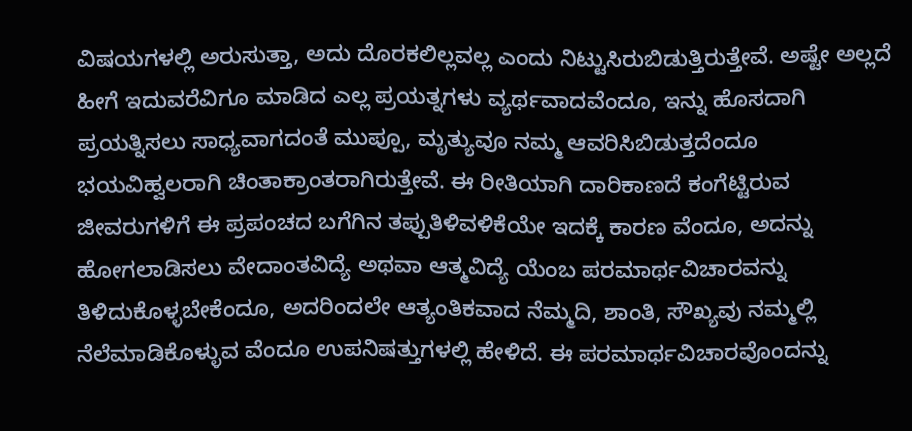ವಿಷಯಗಳಲ್ಲಿ ಅರುಸುತ್ತಾ, ಅದು ದೊರಕಲಿಲ್ಲವಲ್ಲ ಎಂದು ನಿಟ್ಟುಸಿರುಬಿಡುತ್ತಿರುತ್ತೇವೆ. ಅಷ್ಟೇ ಅಲ್ಲದೆ ಹೀಗೆ ಇದುವರೆವಿಗೂ ಮಾಡಿದ ಎಲ್ಲ ಪ್ರಯತ್ನಗಳು ವ್ಯರ್ಥವಾದವೆಂದೂ, ಇನ್ನು ಹೊಸದಾಗಿ ಪ್ರಯತ್ನಿಸಲು ಸಾಧ್ಯವಾಗದಂತೆ ಮುಪ್ಪೂ, ಮೃತ್ಯುವೂ ನಮ್ಮ ಆವರಿಸಿಬಿಡುತ್ತದೆಂದೂ ಭಯವಿಹ್ವಲರಾಗಿ ಚಿಂತಾಕ್ರಾಂತರಾಗಿರುತ್ತೇವೆ. ಈ ರೀತಿಯಾಗಿ ದಾರಿಕಾಣದೆ ಕಂಗೆಟ್ಟಿರುವ ಜೀವರುಗಳಿಗೆ ಈ ಪ್ರಪಂಚದ ಬಗೆಗಿನ ತಪ್ಪುತಿಳಿವಳಿಕೆಯೇ ಇದಕ್ಕೆ ಕಾರಣ ವೆಂದೂ, ಅದನ್ನು ಹೋಗಲಾಡಿಸಲು ವೇದಾಂತವಿದ್ಯೆ ಅಥವಾ ಆತ್ಮವಿದ್ಯೆ ಯೆಂಬ ಪರಮಾರ್ಥವಿಚಾರವನ್ನು ತಿಳಿದುಕೊಳ್ಳಬೇಕೆಂದೂ, ಅದರಿಂದಲೇ ಆತ್ಯಂತಿಕವಾದ ನೆಮ್ಮದಿ, ಶಾಂತಿ, ಸೌಖ್ಯವು ನಮ್ಮಲ್ಲಿ ನೆಲೆಮಾಡಿಕೊಳ್ಳುವ ವೆಂದೂ ಉಪನಿಷತ್ತುಗಳಲ್ಲಿ ಹೇಳಿದೆ. ಈ ಪರಮಾರ್ಥವಿಚಾರವೊಂದನ್ನು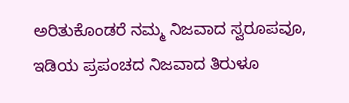ಅರಿತುಕೊಂಡರೆ ನಮ್ಮ ನಿಜವಾದ ಸ್ವರೂಪವೂ, ಇಡಿಯ ಪ್ರಪಂಚದ ನಿಜವಾದ ತಿರುಳೂ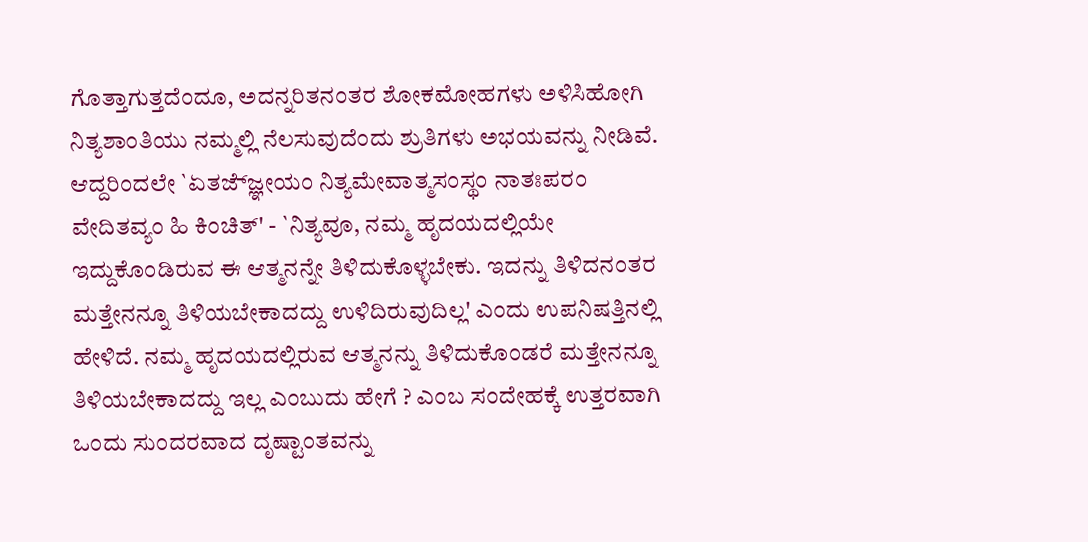ಗೊತ್ತಾಗುತ್ತದೆಂದೂ, ಅದನ್ನರಿತನಂತರ ಶೋಕಮೋಹಗಳು ಅಳಿಸಿಹೋಗಿ ನಿತ್ಯಶಾಂತಿಯು ನಮ್ಮಲ್ಲಿ ನೆಲಸುವುದೆಂದು ಶ್ರುತಿಗಳು ಅಭಯವನ್ನು ನೀಡಿವೆ. ಆದ್ದರಿಂದಲೇ `ಏತಜ್ಜ್ಞೇಯಂ ನಿತ್ಯಮೇವಾತ್ಮಸಂಸ್ಥಂ ನಾತಃಪರಂ ವೇದಿತವ್ಯಂ ಹಿ ಕಿಂಚಿತ್' - `ನಿತ್ಯವೂ, ನಮ್ಮ ಹೃದಯದಲ್ಲಿಯೇ ಇದ್ದುಕೊಂಡಿರುವ ಈ ಆತ್ಮನನ್ನೇ ತಿಳಿದುಕೊಳ್ಳಬೇಕು. ಇದನ್ನು ತಿಳಿದನಂತರ ಮತ್ತೇನನ್ನೂ ತಿಳಿಯಬೇಕಾದದ್ದು ಉಳಿದಿರುವುದಿಲ್ಲ' ಎಂದು ಉಪನಿಷತ್ತಿನಲ್ಲಿ ಹೇಳಿದೆ. ನಮ್ಮ ಹೃದಯದಲ್ಲಿರುವ ಆತ್ಮನನ್ನು ತಿಳಿದುಕೊಂಡರೆ ಮತ್ತೇನನ್ನೂ ತಿಳಿಯಬೇಕಾದದ್ದು ಇಲ್ಲ ಎಂಬುದು ಹೇಗೆ ? ಎಂಬ ಸಂದೇಹಕ್ಕೆ ಉತ್ತರವಾಗಿ ಒಂದು ಸುಂದರವಾದ ದೃಷ್ಟಾಂತವನ್ನು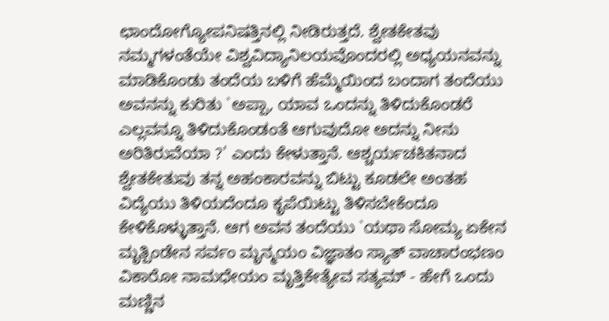ಛಾಂದೋಗ್ಯೋಪನಿಷತ್ತಿನಲ್ಲಿ ನೀಡಿರುತ್ತದೆ. ಶ್ವೇತಕೇತವು ನಮ್ಮಗಳಂತೆಯೇ ವಿಶ್ವವಿದ್ಯಾನಿಲಯವೊಂದರಲ್ಲಿ ಅಧ್ಯಯನವನ್ನು ಮಾಡಿಕೊಂಡು ತಂದೆಯ ಬಳಿಗೆ ಹೆಮ್ಮೆಯಿಂದ ಬಂದಾಗ ತಂದೆಯು ಅವನನ್ನು ಕುರಿತು `ಅಪ್ಪಾ, ಯಾವ ಒಂದನ್ನು ತಿಳಿದುಕೊಂಡರೆ ಎಲ್ಲವನ್ನೂ ತಿಳಿದುಕೊಂಡಂತೆ ಆಗುವುದೋ ಅದನ್ನು ನೀನು ಅರಿತಿರುವೆಯಾ ?' ಎಂದು ಕೇಳುತ್ತಾನೆ. ಆಶ್ಚರ್ಯಚಕಿತನಾದ ಶ್ವೇತಕೇತುವು ತನ್ನ ಅಹಂಕಾರವನ್ನು ಬಿಟ್ಟು ಕೂಡಲೇ ಅಂತಹ ವಿದ್ಯೆಯು ತಿಳಿಯದೆಂದೂ ಕೃಪೆಯಿಟ್ಟು ತಿಳಿಸಬೇಕೆಂದೂ ಕೇಳಿಕೊಳ್ಳುತ್ತಾನೆ. ಆಗ ಅವನ ತಂದೆಯು `ಯಥಾ ಸೋಮ್ಯ ಏಕೇನ ಮೃತ್ಪಿಂಡೇನ ಸರ್ವಂ ಮೃನ್ಮಯಂ ವಿಜ್ಞಾತಂ ಸ್ಯಾತ್ ವಾಚಾರಂಭಣಂ ವಿಕಾರೋ ನಾಮಧೇಯಂ ಮೃತ್ತಿಕೇತ್ಯೇವ ಸತ್ಯಮ್ - ಹೇಗೆ ಒಂದು ಮಣ್ಣಿನ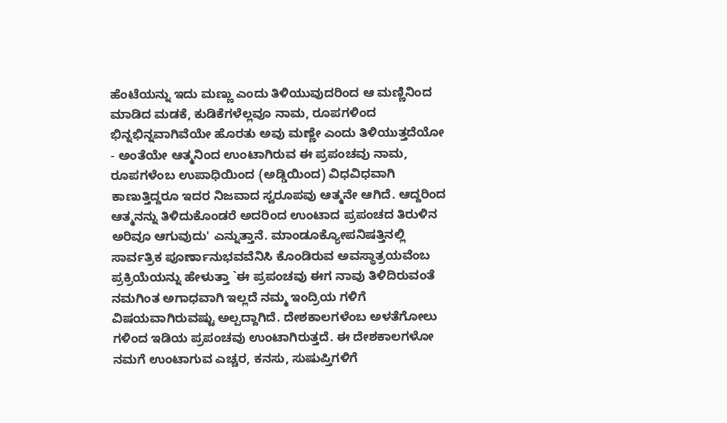ಹೆಂಟೆಯನ್ನು ಇದು ಮಣ್ಣು ಎಂದು ತಿಳಿಯುವುದರಿಂದ ಆ ಮಣ್ಣಿನಿಂದ ಮಾಡಿದ ಮಡಕೆ, ಕುಡಿಕೆಗಳೆಲ್ಲವೂ ನಾಮ, ರೂಪಗಳಿಂದ ಭಿನ್ನಭಿನ್ನವಾಗಿವೆಯೇ ಹೊರತು ಅವು ಮಣ್ಣೇ ಎಂದು ತಿಳಿಯುತ್ತದೆಯೋ - ಅಂತೆಯೇ ಆತ್ಮನಿಂದ ಉಂಟಾಗಿರುವ ಈ ಪ್ರಪಂಚವು ನಾಮ, ರೂಪಗಳೆಂಬ ಉಪಾಧಿಯಿಂದ (ಅಡ್ಡಿಯಿಂದ) ವಿಧವಿಧವಾಗಿ ಕಾಣುತ್ತಿದ್ದರೂ ಇದರ ನಿಜವಾದ ಸ್ವರೂಪವು ಆತ್ಮನೇ ಆಗಿದೆ. ಆದ್ದರಿಂದ ಆತ್ಮನನ್ನು ತಿಳಿದುಕೊಂಡರೆ ಅದರಿಂದ ಉಂಟಾದ ಪ್ರಪಂಚದ ತಿರುಳಿನ ಅರಿವೂ ಆಗುವುದು' ಎನ್ನುತ್ತಾನೆ. ಮಾಂಡೂಕ್ಯೋಪನಿಷತ್ತಿನಲ್ಲಿ ಸಾರ್ವತ್ರಿಕ ಪೂರ್ಣಾನುಭವವೆನಿಸಿ ಕೊಂಡಿರುವ ಅವಸ್ಥಾತ್ರಯವೆಂಬ ಪ್ರಕ್ರಿಯೆಯನ್ನು ಹೇಳುತ್ತಾ `ಈ ಪ್ರಪಂಚವು ಈಗ ನಾವು ತಿಳಿದಿರುವಂತೆ ನಮಗಿಂತ ಅಗಾಧವಾಗಿ ಇಲ್ಲದೆ ನಮ್ಮ ಇಂದ್ರಿಯ ಗಳಿಗೆ ವಿಷಯವಾಗಿರುವಷ್ಟು ಅಲ್ಪದ್ದಾಗಿದೆ. ದೇಶಕಾಲಗಳೆಂಬ ಅಳತೆಗೋಲು ಗಳಿಂದ ಇಡಿಯ ಪ್ರಪಂಚವು ಉಂಟಾಗಿರುತ್ತದೆ. ಈ ದೇಶಕಾಲಗಳೋ ನಮಗೆ ಉಂಟಾಗುವ ಎಚ್ಚರ, ಕನಸು, ಸುಷುಪ್ತಿಗಳಿಗೆ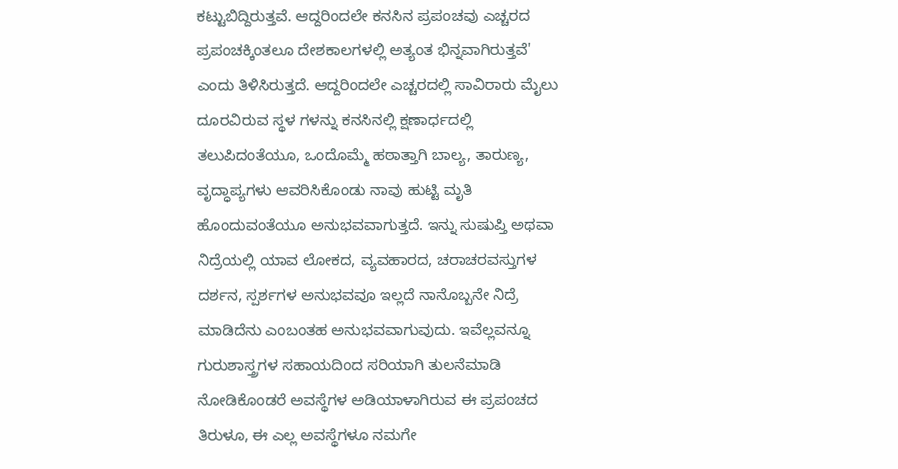ಕಟ್ಟುಬಿದ್ದಿರುತ್ತವೆ. ಆದ್ದರಿಂದಲೇ ಕನಸಿನ ಪ್ರಪಂಚವು ಎಚ್ಚರದ ಪ್ರಪಂಚಕ್ಕಿಂತಲೂ ದೇಶಕಾಲಗಳಲ್ಲಿ ಅತ್ಯಂತ ಭಿನ್ನವಾಗಿರುತ್ತವೆ' ಎಂದು ತಿಳಿಸಿರುತ್ತದೆ. ಆದ್ದರಿಂದಲೇ ಎಚ್ಚರದಲ್ಲಿ ಸಾವಿರಾರು ಮೈಲು ದೂರವಿರುವ ಸ್ಥಳ ಗಳನ್ನು ಕನಸಿನಲ್ಲಿ ಕ್ಷಣಾರ್ಧದಲ್ಲಿ ತಲುಪಿದಂತೆಯೂ, ಒಂದೊಮ್ಮೆ ಹಠಾತ್ತಾಗಿ ಬಾಲ್ಯ, ತಾರುಣ್ಯ, ವೃದ್ಧಾಪ್ಯಗಳು ಆವರಿಸಿಕೊಂಡು ನಾವು ಹುಟ್ಟಿ ಮೃತಿ ಹೊಂದುವಂತೆಯೂ ಅನುಭವವಾಗುತ್ತದೆ. ಇನ್ನು ಸುಷುಪ್ತಿ ಅಥವಾ ನಿದ್ರೆಯಲ್ಲಿ ಯಾವ ಲೋಕದ, ವ್ಯವಹಾರದ, ಚರಾಚರವಸ್ತುಗಳ ದರ್ಶನ, ಸ್ಪರ್ಶಗಳ ಅನುಭವವೂ ಇಲ್ಲದೆ ನಾನೊಬ್ಬನೇ ನಿದ್ರೆ ಮಾಡಿದೆನು ಎಂಬಂತಹ ಅನುಭವವಾಗುವುದು. ಇವೆಲ್ಲವನ್ನೂ ಗುರುಶಾಸ್ತ್ರಗಳ ಸಹಾಯದಿಂದ ಸರಿಯಾಗಿ ತುಲನೆಮಾಡಿ ನೋಡಿಕೊಂಡರೆ ಅವಸ್ಥೆಗಳ ಅಡಿಯಾಳಾಗಿರುವ ಈ ಪ್ರಪಂಚದ ತಿರುಳೂ, ಈ ಎಲ್ಲ ಅವಸ್ಥೆಗಳೂ ನಮಗೇ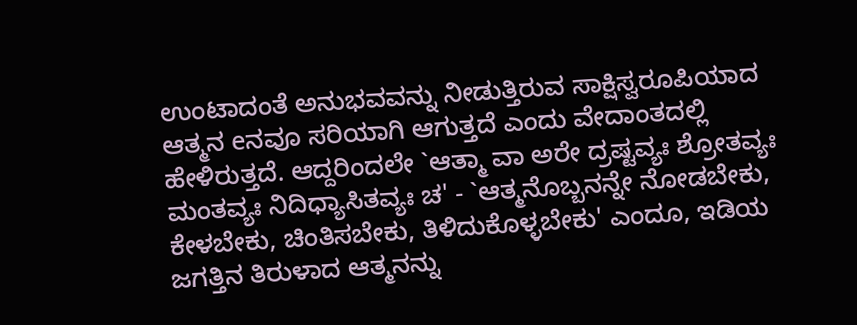ಉಂಟಾದಂತೆ ಅನುಭವವನ್ನು ನೀಡುತ್ತಿರುವ ಸಾಕ್ಷಿಸ್ವರೂಪಿಯಾದ ಆತ್ಮನ eನವೂ ಸರಿಯಾಗಿ ಆಗುತ್ತದೆ ಎಂದು ವೇದಾಂತದಲ್ಲಿ ಹೇಳಿರುತ್ತದೆ. ಆದ್ದರಿಂದಲೇ `ಆತ್ಮಾ ವಾ ಅರೇ ದ್ರಷ್ಟವ್ಯಃ ಶ್ರೋತವ್ಯಃ ಮಂತವ್ಯಃ ನಿದಿಧ್ಯಾಸಿತವ್ಯಃ ಚ' - `ಆತ್ಮನೊಬ್ಬನನ್ನೇ ನೋಡಬೇಕು, ಕೇಳಬೇಕು, ಚಿಂತಿಸಬೇಕು, ತಿಳಿದುಕೊಳ್ಳಬೇಕು' ಎಂದೂ, ಇಡಿಯ ಜಗತ್ತಿನ ತಿರುಳಾದ ಆತ್ಮನನ್ನು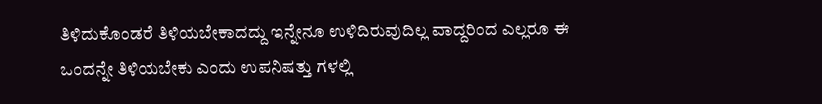ತಿಳಿದುಕೊಂಡರೆ ತಿಳಿಯಬೇಕಾದದ್ದು ಇನ್ನೇನೂ ಉಳಿದಿರುವುದಿಲ್ಲ ವಾದ್ದರಿಂದ ಎಲ್ಲರೂ ಈ ಒಂದನ್ನೇ ತಿಳಿಯಬೇಕು ಎಂದು ಉಪನಿಷತ್ತು ಗಳಲ್ಲಿ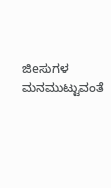ಜಿeಸುಗಳ ಮನಮುಟ್ಟುವಂತೆ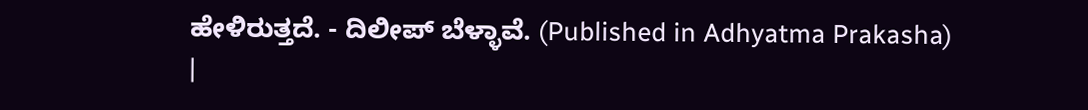ಹೇಳಿರುತ್ತದೆ. - ದಿಲೀಪ್ ಬೆಳ್ಳಾವೆ. (Published in Adhyatma Prakasha) |